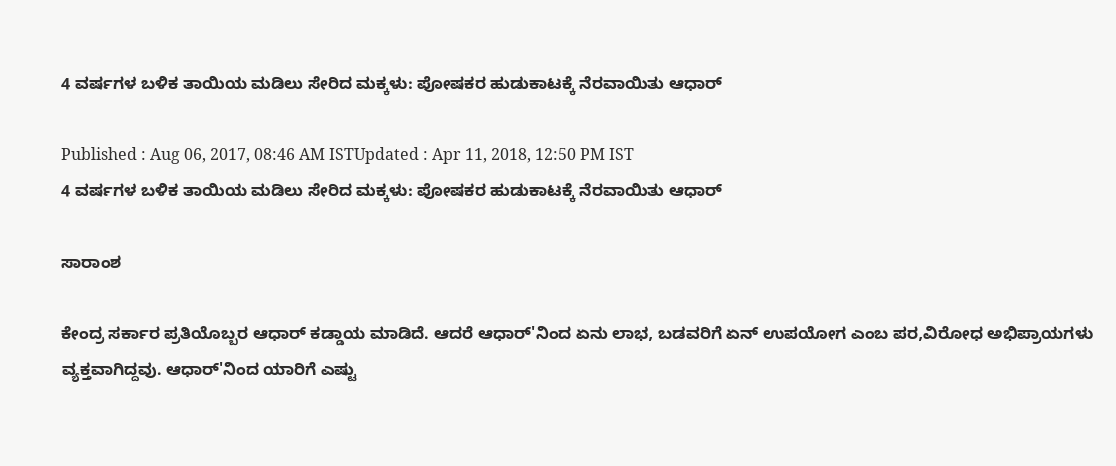4 ವರ್ಷಗಳ ಬಳಿಕ ತಾಯಿಯ ಮಡಿಲು ಸೇರಿದ ಮಕ್ಕಳು: ಪೋಷಕರ ಹುಡುಕಾಟಕ್ಕೆ ನೆರವಾಯಿತು ಆಧಾರ್

Published : Aug 06, 2017, 08:46 AM ISTUpdated : Apr 11, 2018, 12:50 PM IST
4 ವರ್ಷಗಳ ಬಳಿಕ ತಾಯಿಯ ಮಡಿಲು ಸೇರಿದ ಮಕ್ಕಳು: ಪೋಷಕರ ಹುಡುಕಾಟಕ್ಕೆ ನೆರವಾಯಿತು ಆಧಾರ್

ಸಾರಾಂಶ

ಕೇಂದ್ರ ಸರ್ಕಾರ ಪ್ರತಿಯೊಬ್ಬರ ಆಧಾರ್ ಕಡ್ಡಾಯ ಮಾಡಿದೆ. ಆದರೆ ಆಧಾರ್'ನಿಂದ ಏನು ಲಾಭ, ಬಡವರಿಗೆ ಏನ್ ಉಪಯೋಗ ಎಂಬ ಪರ,ವಿರೋಧ ಅಭಿಪ್ರಾಯಗಳು ವ್ಯಕ್ತವಾಗಿದ್ದವು. ಆಧಾರ್'ನಿಂದ ಯಾರಿಗೆ ಎಷ್ಟು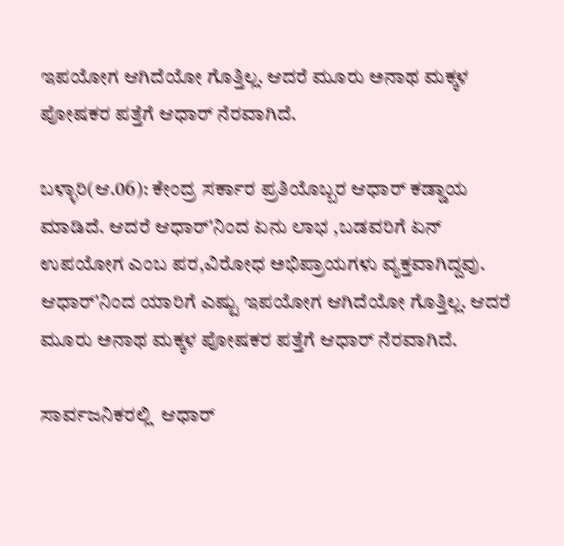ಇಪಯೋಗ ಆಗಿದೆಯೋ ಗೊತ್ತಿಲ್ಲ. ಆದರೆ ಮೂರು ಅನಾಥ ಮಕ್ಕಳ ಪೋಷಕರ ಪತ್ತೆಗೆ ಆಧಾರ್ ನೆರವಾಗಿದೆ.

ಬಳ್ಳಾರಿ(ಆ.06): ಕೇಂದ್ರ ಸರ್ಕಾರ ಪ್ರತಿಯೊಬ್ಬರ ಆಧಾರ್ ಕಡ್ಡಾಯ ಮಾಡಿದೆ. ಆದರೆ ಆಧಾರ್'ನಿಂದ ಏನು ಲಾಭ ,ಬಡವರಿಗೆ ಏನ್ ಉಪಯೋಗ ಎಂಬ ಪರ,ವಿರೋಧ ಅಭಿಪ್ರಾಯಗಳು ವ್ಯಕ್ತವಾಗಿದ್ದವು. ಆಧಾರ್'ನಿಂದ ಯಾರಿಗೆ ಎಷ್ಟು ಇಪಯೋಗ ಆಗಿದೆಯೋ ಗೊತ್ತಿಲ್ಲ. ಆದರೆ ಮೂರು ಅನಾಥ ಮಕ್ಕಳ ಪೋಷಕರ ಪತ್ತೆಗೆ ಆಧಾರ್ ನೆರವಾಗಿದೆ.

ಸಾರ್ವಜನಿಕರಲ್ಲಿ  ಆಧಾರ್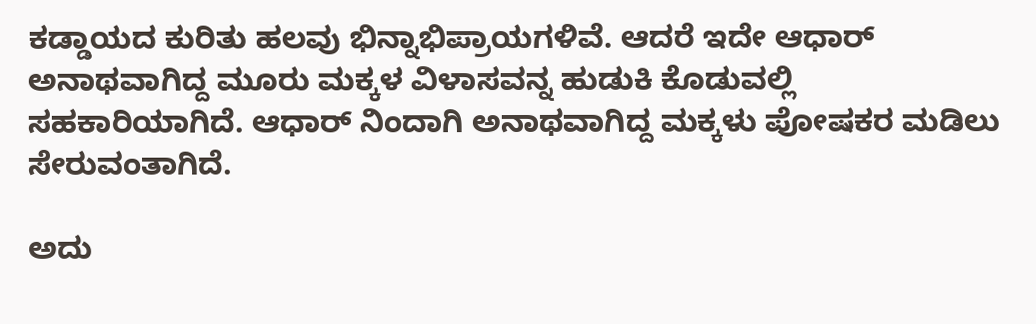ಕಡ್ಡಾಯದ ಕುರಿತು ಹಲವು ಭಿನ್ನಾಭಿಪ್ರಾಯಗಳಿವೆ. ಆದರೆ ಇದೇ ಆಧಾರ್ ಅನಾಥವಾಗಿದ್ದ ಮೂರು ಮಕ್ಕಳ ವಿಳಾಸವನ್ನ ಹುಡುಕಿ ಕೊಡುವಲ್ಲಿ ಸಹಕಾರಿಯಾಗಿದೆ. ಆಧಾರ್ ನಿಂದಾಗಿ ಅನಾಥವಾಗಿದ್ದ ಮಕ್ಕಳು ಪೋಷಕರ ಮಡಿಲು ಸೇರುವಂತಾಗಿದೆ.

ಅದು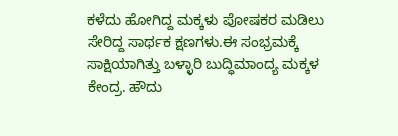ಕಳೆದು ಹೋಗಿದ್ದ ಮಕ್ಕಳು ಪೋಷಕರ ಮಡಿಲು ಸೇರಿದ್ದ ಸಾರ್ಥಕ ಕ್ಷಣಗಳು.ಈ ಸಂಭ್ರಮಕ್ಕೆ ಸಾಕ್ಷಿಯಾಗಿತ್ತು ಬಳ್ಳಾರಿ ಬುದ್ಧಿಮಾಂದ್ಯ ಮಕ್ಕಳ ಕೇಂದ್ರ. ಹೌದು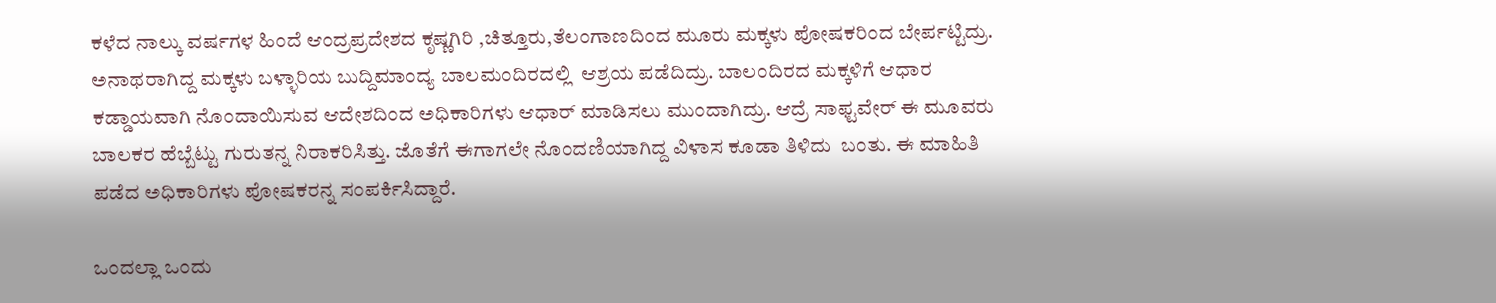ಕಳೆದ ನಾಲ್ಕು ವರ್ಷಗಳ ಹಿಂದೆ ಆಂದ್ರಪ್ರದೇಶದ ಕೃಷ್ಣಗಿರಿ ,ಚಿತ್ತೂರು,ತೆಲಂಗಾಣದಿಂದ ಮೂರು ಮಕ್ಕಳು ಪೋಷಕರಿಂದ ಬೇರ್ಪಟ್ಟಿದ್ರು. ಅನಾಥರಾಗಿದ್ದ ಮಕ್ಕಳು ಬಳ್ಳಾರಿಯ ಬುದ್ದಿಮಾಂದ್ಯ ಬಾಲಮಂದಿರದಲ್ಲಿ  ಆಶ್ರಯ ಪಡೆದಿದ್ರು. ಬಾಲಂದಿರದ ಮಕ್ಕಳಿಗೆ ಆಧಾರ ಕಡ್ಡಾಯವಾಗಿ ನೊಂದಾಯಿಸುವ ಆದೇಶದಿಂದ ಅಧಿಕಾರಿಗಳು ಆಧಾರ್ ಮಾಡಿಸಲು ಮುಂದಾಗಿದ್ರು. ಆದ್ರೆ ಸಾಫ್ಟವೇರ್ ಈ ಮೂವರು ಬಾಲಕರ ಹೆಬ್ಬೆಟ್ಟು ಗುರುತನ್ನ ನಿರಾಕರಿಸಿತ್ತು. ಜೊತೆಗೆ ಈಗಾಗಲೇ ನೊಂದಣಿಯಾಗಿದ್ದ ವಿಳಾಸ ಕೂಡಾ ತಿಳಿದು  ಬಂತು. ಈ ಮಾಹಿತಿ ಪಡೆದ ಅಧಿಕಾರಿಗಳು ಪೋಷಕರನ್ನ ಸಂಪರ್ಕಿಸಿದ್ದಾರೆ.

ಒಂದಲ್ಲಾ ಒಂದು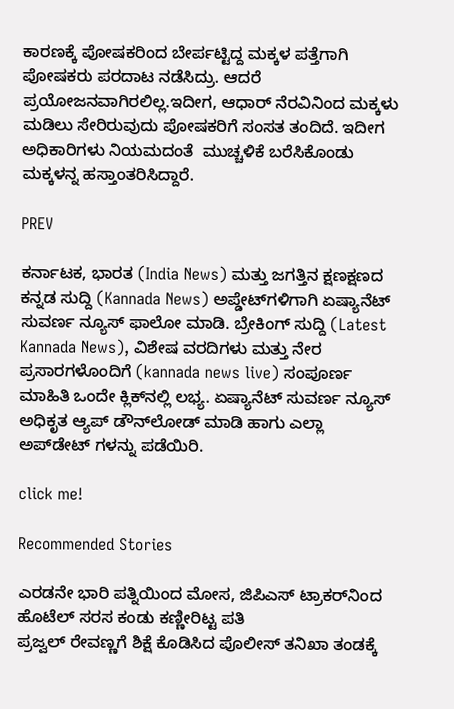ಕಾರಣಕ್ಕೆ ಪೋಷಕರಿಂದ ಬೇರ್ಪಟ್ಟಿದ್ದ ಮಕ್ಕಳ ಪತ್ತೆಗಾಗಿ ಪೋಷಕರು ಪರದಾಟ ನಡೆಸಿದ್ರು. ಆದರೆ ಪ್ರಯೋಜನವಾಗಿರಲಿಲ್ಲ.ಇದೀಗ, ಆಧಾರ್ ನೆರವಿನಿಂದ ಮಕ್ಕಳು ಮಡಿಲು ಸೇರಿರುವುದು ಪೋಷಕರಿಗೆ ಸಂಸತ ತಂದಿದೆ. ಇದೀಗ ಅಧಿಕಾರಿಗಳು ನಿಯಮದಂತೆ  ಮುಚ್ಚಳಿಕೆ ಬರೆಸಿಕೊಂಡು ಮಕ್ಕಳನ್ನ ಹಸ್ತಾಂತರಿಸಿದ್ದಾರೆ.

PREV

ಕರ್ನಾಟಕ, ಭಾರತ (India News) ಮತ್ತು ಜಗತ್ತಿನ ಕ್ಷಣಕ್ಷಣದ ಕನ್ನಡ ಸುದ್ದಿ (Kannada News) ಅಪ್ಡೇಟ್‌ಗಳಿಗಾಗಿ ಏಷ್ಯಾನೆಟ್ ಸುವರ್ಣ ನ್ಯೂಸ್‌ ಫಾಲೋ ಮಾಡಿ. ಬ್ರೇಕಿಂಗ್ ಸುದ್ದಿ (Latest Kannada News), ವಿಶೇಷ ವರದಿಗಳು ಮತ್ತು ನೇರ ಪ್ರಸಾರಗಳೊಂದಿಗೆ (kannada news live) ಸಂಪೂರ್ಣ ಮಾಹಿತಿ ಒಂದೇ ಕ್ಲಿಕ್‌ನಲ್ಲಿ ಲಭ್ಯ. ಏಷ್ಯಾನೆಟ್ ಸುವರ್ಣ ನ್ಯೂಸ್ ಅಧಿಕೃತ ಆ್ಯಪ್ ಡೌನ್‌ಲೋಡ್ ಮಾಡಿ ಹಾಗು ಎಲ್ಲಾ ಅಪ್‌ಡೇಟ್ ಗಳನ್ನು ಪಡೆಯಿರಿ.

click me!

Recommended Stories

ಎರಡನೇ ಭಾರಿ ಪತ್ನಿಯಿಂದ ಮೋಸ, ಜಿಪಿಎಸ್ ಟ್ರಾಕರ್‌ನಿಂದ ಹೊಟೆಲ್ ಸರಸ ಕಂಡು ಕಣ್ಣೀರಿಟ್ಟ ಪತಿ
ಪ್ರಜ್ವಲ್ ರೇವಣ್ಣಗೆ ಶಿಕ್ಷೆ ಕೊಡಿಸಿದ ಪೊಲೀಸ್ ತನಿಖಾ ತಂಡಕ್ಕೆ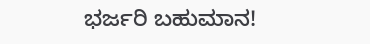ಭರ್ಜರಿ ಬಹುಮಾನ!